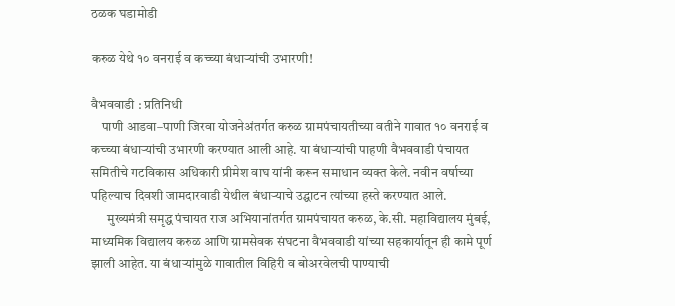ठळक घडामोडी

करुळ येथे १० वनराई व कच्च्या बंधाऱ्यांची उभारणी!

वैभववाडी : प्रतिनिधी
    पाणी आडवा–पाणी जिरवा योजनेअंतर्गत करुळ ग्रामपंचायतीच्या वतीने गावात १० वनराई व कच्च्या बंधाऱ्यांची उभारणी करण्यात आली आहे. या बंधाऱ्यांची पाहणी वैभववाडी पंचायत समितीचे गटविकास अधिकारी प्रीमेश वाघ यांनी करून समाधान व्यक्त केले. नवीन वर्षाच्या पहिल्याच दिवशी जामदारवाडी येथील बंधाऱ्याचे उद्घाटन त्यांच्या हस्ते करण्यात आले.
      मुख्यमंत्री समृद्ध पंचायत राज अभियानांतर्गत ग्रामपंचायत करुळ, के.सी. महाविद्यालय मुंबई, माध्यमिक विद्यालय करुळ आणि ग्रामसेवक संघटना वैभववाडी यांच्या सहकार्यातून ही कामे पूर्ण झाली आहेत. या बंधाऱ्यांमुळे गावातील विहिरी व बोअरवेलची पाण्याची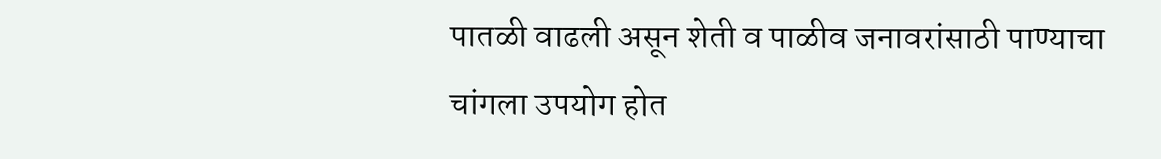पातळी वाढली असून शेती व पाळीव जनावरांसाठी पाण्याचा चांगला उपयोग होत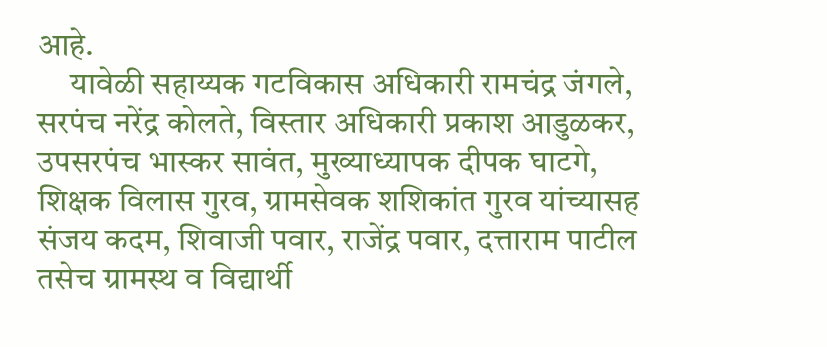आहे.
     यावेळी सहाय्यक गटविकास अधिकारी रामचंद्र जंगले, सरपंच नरेंद्र कोलते, विस्तार अधिकारी प्रकाश आडुळकर, उपसरपंच भास्कर सावंत, मुख्याध्यापक दीपक घाटगे, शिक्षक विलास गुरव, ग्रामसेवक शशिकांत गुरव यांच्यासह संजय कदम, शिवाजी पवार, राजेंद्र पवार, दत्ताराम पाटील तसेच ग्रामस्थ व विद्यार्थी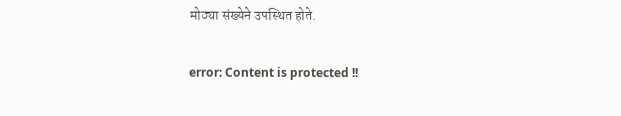मोठ्या संख्येने उपस्थित होते.

error: Content is protected !!